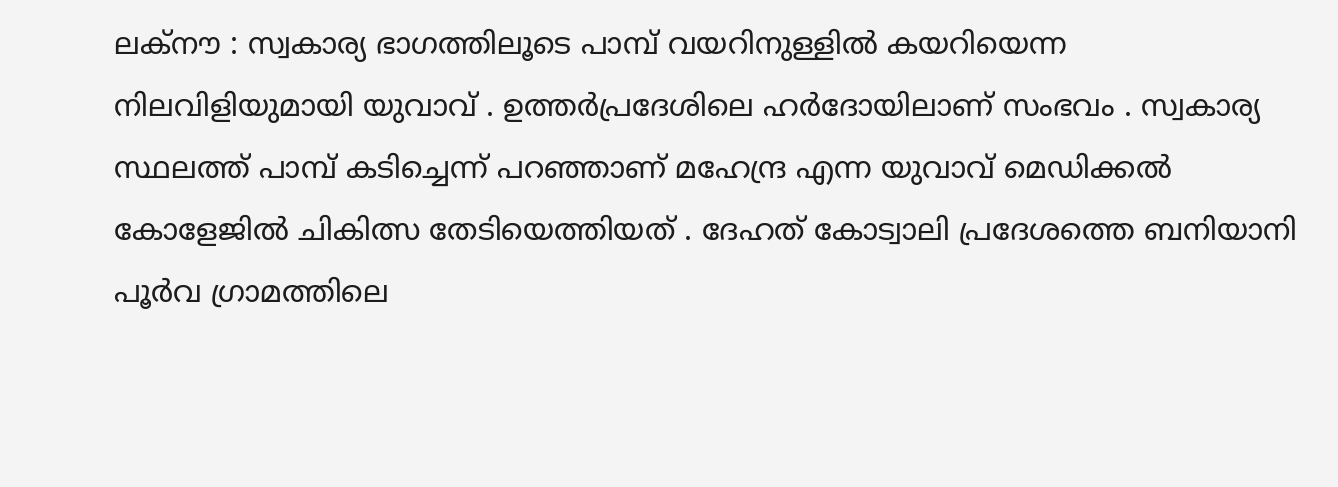ലക്നൗ : സ്വകാര്യ ഭാഗത്തിലൂടെ പാമ്പ് വയറിനുള്ളിൽ കയറിയെന്ന നിലവിളിയുമായി യുവാവ് . ഉത്തർപ്രദേശിലെ ഹർദോയിലാണ് സംഭവം . സ്വകാര്യ സ്ഥലത്ത് പാമ്പ് കടിച്ചെന്ന് പറഞ്ഞാണ് മഹേന്ദ്ര എന്ന യുവാവ് മെഡിക്കൽ കോളേജിൽ ചികിത്സ തേടിയെത്തിയത് . ദേഹത് കോട്വാലി പ്രദേശത്തെ ബനിയാനി പൂർവ ഗ്രാമത്തിലെ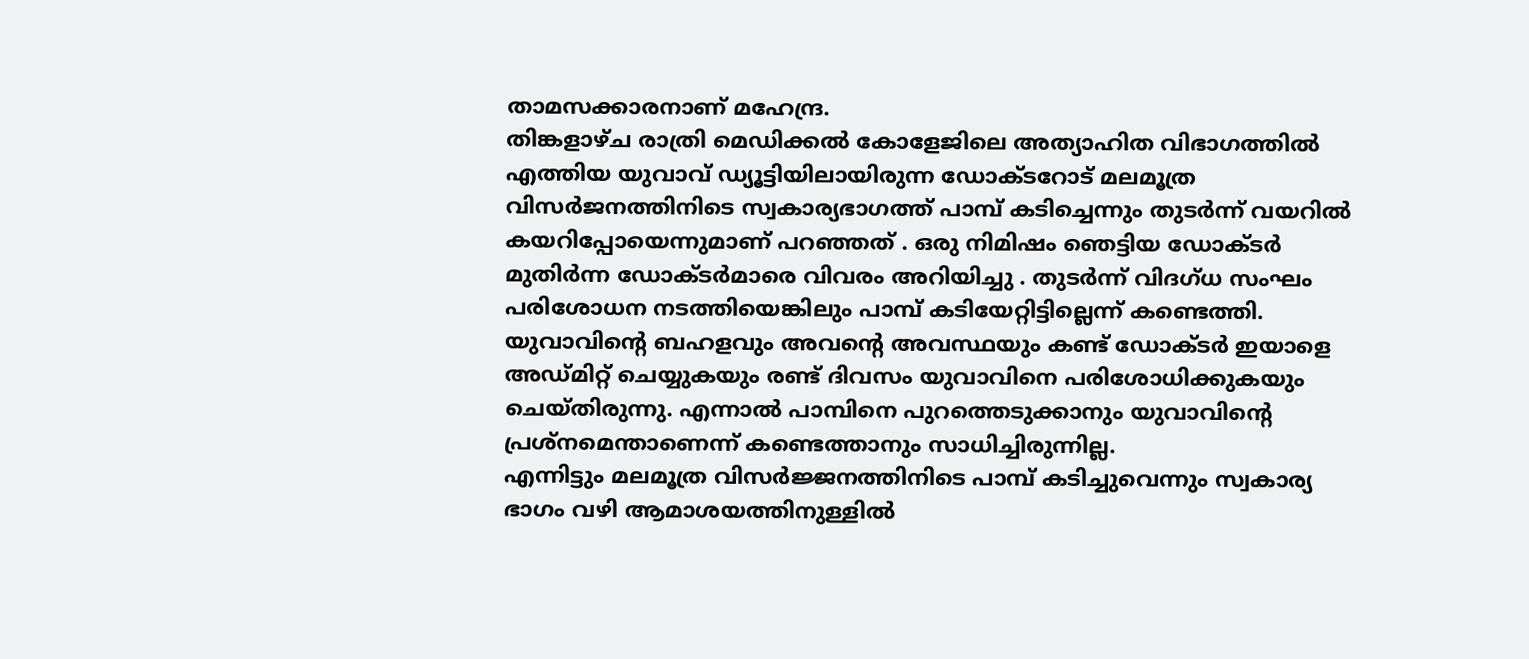താമസക്കാരനാണ് മഹേന്ദ്ര.
തിങ്കളാഴ്ച രാത്രി മെഡിക്കൽ കോളേജിലെ അത്യാഹിത വിഭാഗത്തിൽ എത്തിയ യുവാവ് ഡ്യൂട്ടിയിലായിരുന്ന ഡോക്ടറോട് മലമൂത്ര വിസർജനത്തിനിടെ സ്വകാര്യഭാഗത്ത് പാമ്പ് കടിച്ചെന്നും തുടർന്ന് വയറിൽ കയറിപ്പോയെന്നുമാണ് പറഞ്ഞത് . ഒരു നിമിഷം ഞെട്ടിയ ഡോക്ടർ മുതിർന്ന ഡോക്ടർമാരെ വിവരം അറിയിച്ചു . തുടർന്ന് വിദഗ്ധ സംഘം പരിശോധന നടത്തിയെങ്കിലും പാമ്പ് കടിയേറ്റിട്ടില്ലെന്ന് കണ്ടെത്തി.
യുവാവിന്റെ ബഹളവും അവന്റെ അവസ്ഥയും കണ്ട് ഡോക്ടർ ഇയാളെ അഡ്മിറ്റ് ചെയ്യുകയും രണ്ട് ദിവസം യുവാവിനെ പരിശോധിക്കുകയും ചെയ്തിരുന്നു. എന്നാൽ പാമ്പിനെ പുറത്തെടുക്കാനും യുവാവിന്റെ പ്രശ്നമെന്താണെന്ന് കണ്ടെത്താനും സാധിച്ചിരുന്നില്ല.
എന്നിട്ടും മലമൂത്ര വിസർജ്ജനത്തിനിടെ പാമ്പ് കടിച്ചുവെന്നും സ്വകാര്യ ഭാഗം വഴി ആമാശയത്തിനുള്ളിൽ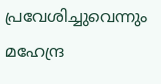പ്രവേശിച്ചുവെന്നും മഹേന്ദ്ര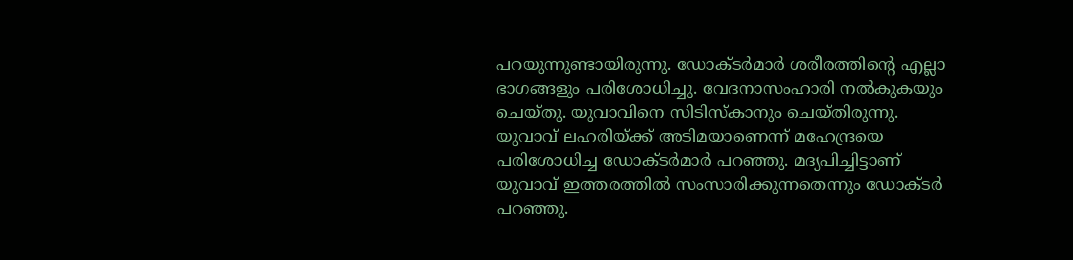പറയുന്നുണ്ടായിരുന്നു. ഡോക്ടർമാർ ശരീരത്തിന്റെ എല്ലാ ഭാഗങ്ങളും പരിശോധിച്ചു. വേദനാസംഹാരി നൽകുകയും ചെയ്തു. യുവാവിനെ സിടിസ്കാനും ചെയ്തിരുന്നു.
യുവാവ് ലഹരിയ്ക്ക് അടിമയാണെന്ന് മഹേന്ദ്രയെ പരിശോധിച്ച ഡോക്ടർമാർ പറഞ്ഞു. മദ്യപിച്ചിട്ടാണ് യുവാവ് ഇത്തരത്തിൽ സംസാരിക്കുന്നതെന്നും ഡോക്ടർ പറഞ്ഞു.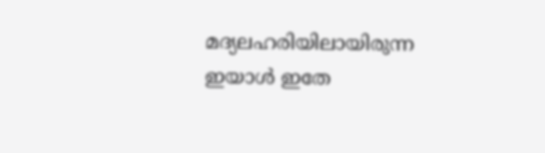മദ്യലഹരിയിലായിരുന്ന ഇയാൾ ഇതേ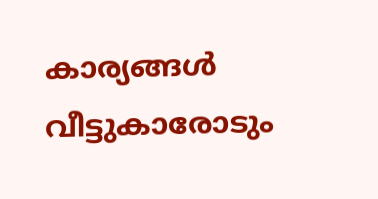കാര്യങ്ങൾ വീട്ടുകാരോടും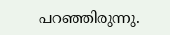പറഞ്ഞിരുന്നു.